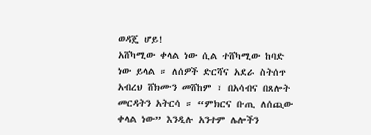ወዳጄ ሆይ!
አሸካሚው ቀላል ነው ሲል ተሸካሚው ከባድ ነው ይላል ። ለሰዎች ድርሻና አደራ ስትሰጥ አብረህ ሸክሙን መሸከም ፣ በአሳብና በጸሎት መርዳትን አትርሳ ። “ምክርና ቡጢ ለሰጪው ቀላል ነው” እንዲሉ አንተም ሌሎችን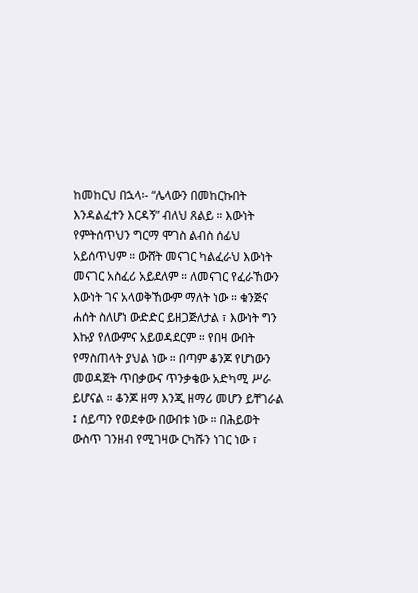ከመከርህ በኋላ፡- “ሌላውን በመከርኩበት እንዳልፈተን እርዳኝ” ብለህ ጸልይ ። እውነት የምትሰጥህን ግርማ ሞገስ ልብስ ሰፊህ አይሰጥህም ። ውሸት መናገር ካልፈራህ እውነት መናገር አስፈሪ አይደለም ። ለመናገር የፈራኸውን እውነት ገና አላወቅኸውም ማለት ነው ። ቁንጅና ሐሰት ስለሆነ ውድድር ይዘጋጅለታል ፣ እውነት ግን እኩያ የለውምና አይወዳደርም ። የበዛ ውበት የማስጠላት ያህል ነው ። በጣም ቆንጆ የሆነውን መወዳጀት ጥበቃውና ጥንቃቄው አድካሚ ሥራ ይሆናል ። ቆንጆ ዘማ እንጂ ዘማሪ መሆን ይቸገራል ፤ ሰይጣን የወደቀው በውበቱ ነው ። በሕይወት ውስጥ ገንዘብ የሚገዛው ርካሹን ነገር ነው ፣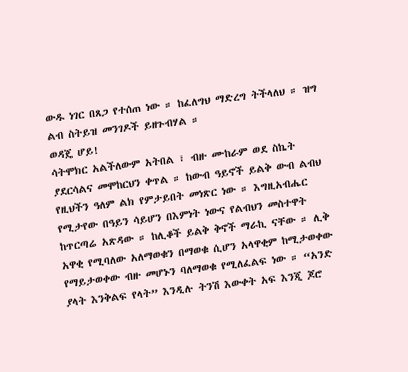ውዱ ነገር በጸጋ የተሰጠ ነው ። ከፈለግህ ማድረግ ትችላለህ ። ዝግ ልብ ስትይዝ መንገዶች ይዘጉብሃል ።
ወዳጄ ሆይ!
ሳትሞክር አልችለውም አትበል ፣ ብዙ ሙከራም ወደ ስኬት ያደርሳልና መሞከርህን ቀጥል ። ከውብ ዓይኖች ይልቅ ውብ ልብህ የዚህችን ዓለም ልክ የምታይበት መነጽር ነው ። እግዚአብሔር የሚታየው በዓይን ሳይሆን በእምነት ነውና የልብህን መስተዋት ከጥርጣሬ አጽዳው ። ከሊቆች ይልቅ ቅኖች ማራኪ ናቸው ። ሊቅ አዋቂ የሚባለው አለማወቁን በማወቁ ሲሆን አላዋቂም ከሚታወቀው የማይታወቀው ብዙ መሆኑን ባለማወቁ የሚለፈልፍ ነው ። “አንድ ያላት እንቅልፍ የላት” እንዲሉ ትንሽ እውቀት አፍ እንጂ ጆሮ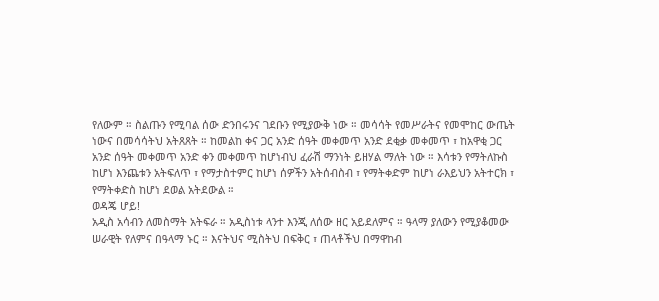የለውም ። ስልጡን የሚባል ሰው ድንበሩንና ገደቡን የሚያውቅ ነው ። መሳሳት የመሥራትና የመሞከር ውጤት ነውና በመሳሳትህ አትጸጸት ። ከመልከ ቀና ጋር አንድ ሰዓት መቀመጥ አንድ ደቂቃ መቀመጥ ፣ ከአዋቂ ጋር አንድ ሰዓት መቀመጥ አንድ ቀን መቀመጥ ከሆነብህ ፈራሽ ማንነት ይዘሃል ማለት ነው ። እሳቱን የማትለኩስ ከሆነ እንጨቱን አትፍለጥ ፣ የማታስተምር ከሆነ ሰዎችን አትሰብስብ ፣ የማትቀድም ከሆነ ራእይህን አትተርክ ፣ የማትቀድስ ከሆነ ደወል አትደውል ።
ወዳጄ ሆይ!
አዲስ አሳብን ለመስማት አትፍራ ። አዲስነቱ ላንተ እንጂ ለሰው ዘር አይደለምና ። ዓላማ ያለውን የሚያቆመው ሠራዊት የለምና በዓላማ ኑር ። እናትህና ሚስትህ በፍቅር ፣ ጠላቶችህ በማዋከብ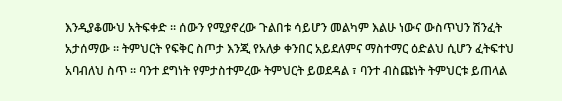እንዲያቆሙህ አትፍቀድ ። ሰውን የሚያኖረው ጉልበቱ ሳይሆን መልካም እልሁ ነውና ውስጥህን ሽንፈት አታሰማው ። ትምህርት የፍቅር ስጦታ እንጂ የአለቃ ቀንበር አይደለምና ማስተማር ዕድልህ ሲሆን ፈትፍተህ አባብለህ ስጥ ። ባንተ ደግነት የምታስተምረው ትምህርት ይወደዳል ፣ ባንተ ብስጩነት ትምህርቱ ይጠላል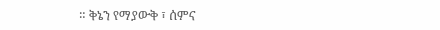። ቅኔን የማያውቅ ፣ ሰምና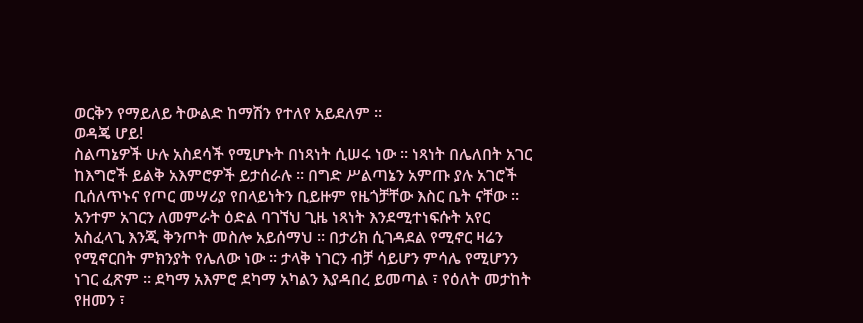ወርቅን የማይለይ ትውልድ ከማሽን የተለየ አይደለም ።
ወዳጄ ሆይ!
ስልጣኔዎች ሁሉ አስደሳች የሚሆኑት በነጻነት ሲሠሩ ነው ። ነጻነት በሌለበት አገር ከእግሮች ይልቅ አእምሮዎች ይታሰራሉ ። በግድ ሥልጣኔን አምጡ ያሉ አገሮች ቢሰለጥኑና የጦር መሣሪያ የበላይነትን ቢይዙም የዜጎቻቸው እስር ቤት ናቸው ። አንተም አገርን ለመምራት ዕድል ባገኘህ ጊዜ ነጻነት እንደሚተነፍሱት አየር አስፈላጊ እንጂ ቅንጦት መስሎ አይሰማህ ። በታሪክ ሲገዳደል የሚኖር ዛሬን የሚኖርበት ምክንያት የሌለው ነው ። ታላቅ ነገርን ብቻ ሳይሆን ምሳሌ የሚሆንን ነገር ፈጽም ። ደካማ አእምሮ ደካማ አካልን እያዳበረ ይመጣል ፣ የዕለት መታከት የዘመን ፣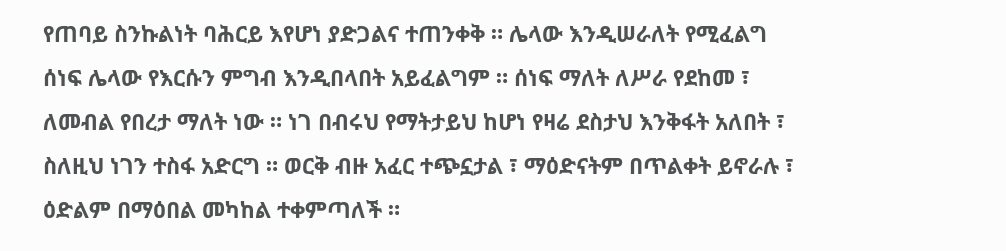የጠባይ ስንኩልነት ባሕርይ እየሆነ ያድጋልና ተጠንቀቅ ። ሌላው እንዲሠራለት የሚፈልግ ሰነፍ ሌላው የእርሱን ምግብ እንዲበላበት አይፈልግም ። ሰነፍ ማለት ለሥራ የደከመ ፣ ለመብል የበረታ ማለት ነው ። ነገ በብሩህ የማትታይህ ከሆነ የዛሬ ደስታህ እንቅፋት አለበት ፣ ስለዚህ ነገን ተስፋ አድርግ ። ወርቅ ብዙ አፈር ተጭኗታል ፣ ማዕድናትም በጥልቀት ይኖራሉ ፣ ዕድልም በማዕበል መካከል ተቀምጣለች ።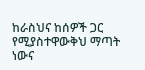ከራስህና ከሰዎች ጋር የሚያስተዋውቅህ ማጣት ነውና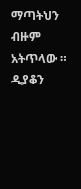ማጣትህን ብዙም አትጥላው ።
ዲያቆን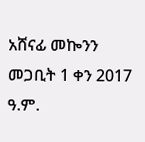አሸናፊ መኰንን
መጋቢት 1 ቀን 2017 ዓ.ም.